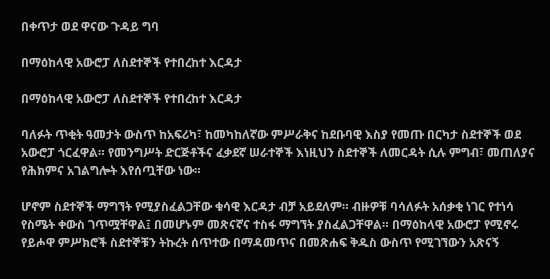በቀጥታ ወደ ዋናው ጉዳይ ግባ

በማዕከላዊ አውሮፓ ለስደተኞች የተበረከተ እርዳታ

በማዕከላዊ አውሮፓ ለስደተኞች የተበረከተ እርዳታ

ባለፉት ጥቂት ዓመታት ውስጥ ከአፍሪካ፣ ከመካከለኛው ምሥራቅና ከደቡባዊ እስያ የመጡ በርካታ ስደተኞች ወደ አውሮፓ ጎርፈዋል። የመንግሥት ድርጅቶችና ፈቃደኛ ሠራተኞች እነዚህን ስደተኞች ለመርዳት ሲሉ ምግብ፣ መጠለያና የሕክምና አገልግሎት እየሰጧቸው ነው።

ሆኖም ስደተኞች ማግኘት የሚያስፈልጋቸው ቁሳዊ እርዳታ ብቻ አይደለም። ብዙዎቹ ባሳለፉት አሰቃቂ ነገር የተነሳ የስሜት ቀውስ ገጥሟቸዋል፤ በመሆኑም መጽናኛና ተስፋ ማግኘት ያስፈልጋቸዋል። በማዕከላዊ አውሮፓ የሚኖሩ የይሖዋ ምሥክሮች ስደተኞቹን ትኩረት ሰጥተው በማዳመጥና በመጽሐፍ ቅዱስ ውስጥ የሚገኘውን አጽናኝ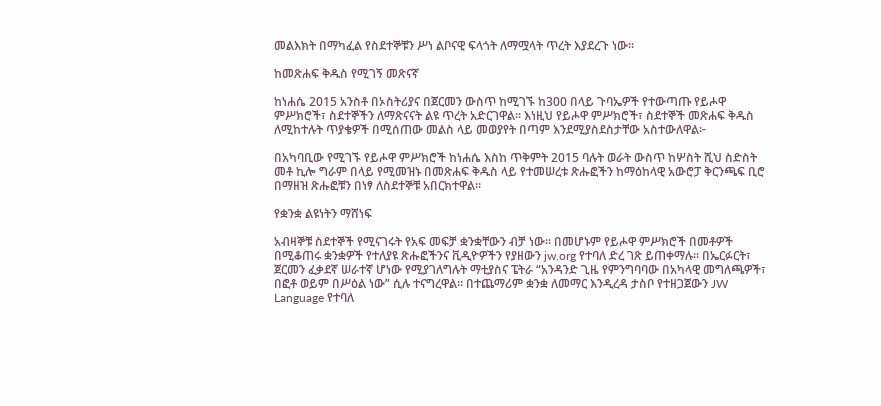መልእክት በማካፈል የስደተኞቹን ሥነ ልቦናዊ ፍላጎት ለማሟላት ጥረት እያደረጉ ነው።

ከመጽሐፍ ቅዱስ የሚገኝ መጽናኛ

ከነሐሴ 2015 አንስቶ በኦስትሪያና በጀርመን ውስጥ ከሚገኙ ከ300 በላይ ጉባኤዎች የተውጣጡ የይሖዋ ምሥክሮች፣ ስደተኞችን ለማጽናናት ልዩ ጥረት አድርገዋል። እነዚህ የይሖዋ ምሥክሮች፣ ስደተኞች መጽሐፍ ቅዱስ ለሚከተሉት ጥያቄዎች በሚሰጠው መልስ ላይ መወያየት በጣም እንደሚያስደስታቸው አስተውለዋል፦

በአካባቢው የሚገኙ የይሖዋ ምሥክሮች ከነሐሴ እስከ ጥቅምት 2015 ባሉት ወራት ውስጥ ከሦስት ሺህ ስድስት መቶ ኪሎ ግራም በላይ የሚመዝኑ በመጽሐፍ ቅዱስ ላይ የተመሠረቱ ጽሑፎችን ከማዕከላዊ አውሮፓ ቅርንጫፍ ቢሮ በማዘዝ ጽሑፎቹን በነፃ ለስደተኞቹ አበርክተዋል።

የቋንቋ ልዩነትን ማሸነፍ

አብዛኞቹ ስደተኞች የሚናገሩት የአፍ መፍቻ ቋንቋቸውን ብቻ ነው። በመሆኑም የይሖዋ ምሥክሮች በመቶዎች በሚቆጠሩ ቋንቋዎች የተለያዩ ጽሑፎችንና ቪዲዮዎችን የያዘውን jw.org የተባለ ድረ ገጽ ይጠቀማሉ። በኤርፉርት፣ ጀርመን ፈቃደኛ ሠራተኛ ሆነው የሚያገለግሉት ማቲያስና ፔትራ “አንዳንድ ጊዜ የምንግባባው በአካላዊ መግለጫዎች፣ በፎቶ ወይም በሥዕል ነው” ሲሉ ተናግረዋል። በተጨማሪም ቋንቋ ለመማር እንዲረዳ ታስቦ የተዘጋጀውን JW Language የተባለ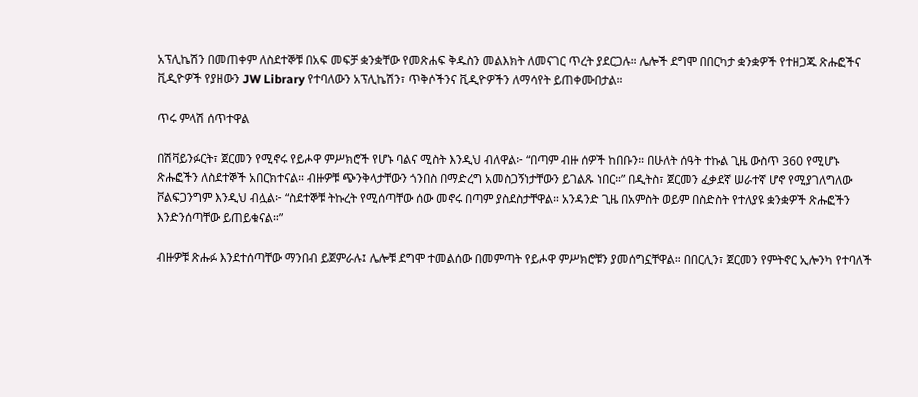አፕሊኬሽን በመጠቀም ለስደተኞቹ በአፍ መፍቻ ቋንቋቸው የመጽሐፍ ቅዱስን መልእክት ለመናገር ጥረት ያደርጋሉ። ሌሎች ደግሞ በበርካታ ቋንቋዎች የተዘጋጁ ጽሑፎችና ቪዲዮዎች የያዘውን JW Library የተባለውን አፕሊኬሽን፣ ጥቅሶችንና ቪዲዮዎችን ለማሳየት ይጠቀሙበታል።

ጥሩ ምላሽ ሰጥተዋል

በሽቫይንፉርት፣ ጀርመን የሚኖሩ የይሖዋ ምሥክሮች የሆኑ ባልና ሚስት እንዲህ ብለዋል፦ “በጣም ብዙ ሰዎች ከበቡን። በሁለት ሰዓት ተኩል ጊዜ ውስጥ 360 የሚሆኑ ጽሑፎችን ለስደተኞች አበርክተናል። ብዙዎቹ ጭንቅላታቸውን ጎንበስ በማድረግ አመስጋኝነታቸውን ይገልጹ ነበር።” በዲትስ፣ ጀርመን ፈቃደኛ ሠራተኛ ሆኖ የሚያገለግለው ቮልፍጋንግም እንዲህ ብሏል፦ “ስደተኞቹ ትኩረት የሚሰጣቸው ሰው መኖሩ በጣም ያስደስታቸዋል። አንዳንድ ጊዜ በአምስት ወይም በስድስት የተለያዩ ቋንቋዎች ጽሑፎችን እንድንሰጣቸው ይጠይቁናል።”

ብዙዎቹ ጽሑፉ እንደተሰጣቸው ማንበብ ይጀምራሉ፤ ሌሎቹ ደግሞ ተመልሰው በመምጣት የይሖዋ ምሥክሮቹን ያመሰግኗቸዋል። በበርሊን፣ ጀርመን የምትኖር ኢሎንካ የተባለች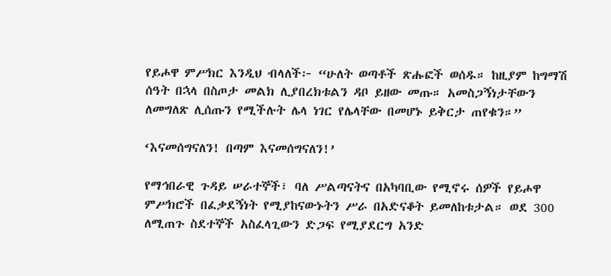የይሖዋ ምሥክር እንዲህ ብላለች፦ “ሁለት ወጣቶች ጽሑፎች ወሰዱ። ከዚያም ከግማሽ ሰዓት በኋላ በስጦታ መልክ ሊያበረክቱልን ዳቦ ይዘው መጡ። አመስጋኝነታቸውን ለመግለጽ ሊሰጡን የሚችሉት ሌላ ነገር የሌላቸው በመሆኑ ይቅርታ ጠየቁን።”

‘እናመሰግናለን! በጣም እናመሰግናለን!’

የማኅበራዊ ጉዳይ ሠራተኞች፣ ባለ ሥልጣናትና በአካባቢው የሚኖሩ ሰዎች የይሖዋ ምሥክሮች በፈቃደኝነት የሚያከናውኑትን ሥራ በአድናቆት ይመለከቱታል። ወደ 300 ለሚጠጉ ስደተኞች አስፈላጊውን ድጋፍ የሚያደርግ አንድ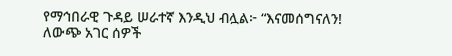የማኅበራዊ ጉዳይ ሠራተኛ እንዲህ ብሏል፦ “እናመሰግናለን! ለውጭ አገር ሰዎች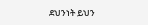ደህንነት ይህን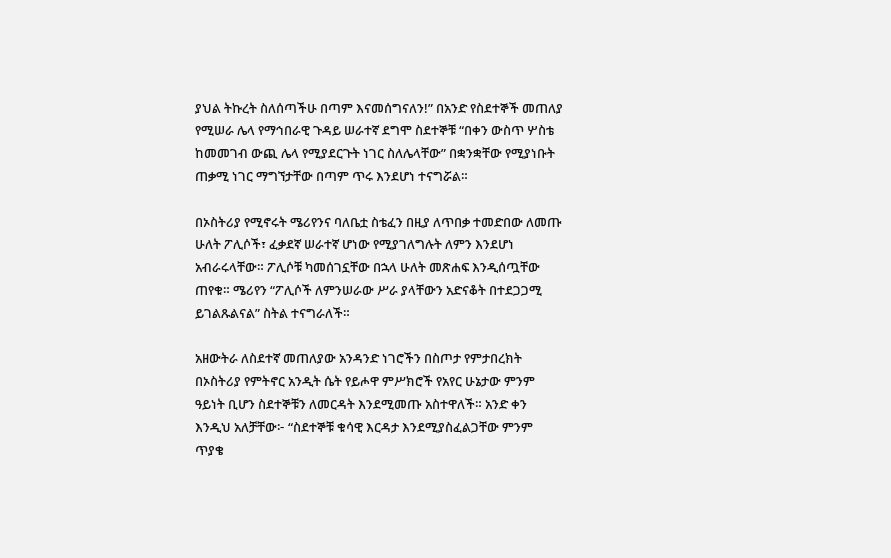ያህል ትኩረት ስለሰጣችሁ በጣም እናመሰግናለን!” በአንድ የስደተኞች መጠለያ የሚሠራ ሌላ የማኅበራዊ ጉዳይ ሠራተኛ ደግሞ ስደተኞቹ “በቀን ውስጥ ሦስቴ ከመመገብ ውጪ ሌላ የሚያደርጉት ነገር ስለሌላቸው” በቋንቋቸው የሚያነቡት ጠቃሚ ነገር ማግኘታቸው በጣም ጥሩ እንደሆነ ተናግሯል።

በኦስትሪያ የሚኖሩት ሜሪየንና ባለቤቷ ስቴፈን በዚያ ለጥበቃ ተመድበው ለመጡ ሁለት ፖሊሶች፣ ፈቃደኛ ሠራተኛ ሆነው የሚያገለግሉት ለምን እንደሆነ አብራሩላቸው። ፖሊሶቹ ካመሰገኗቸው በኋላ ሁለት መጽሐፍ እንዲሰጧቸው ጠየቁ። ሜሪየን “ፖሊሶች ለምንሠራው ሥራ ያላቸውን አድናቆት በተደጋጋሚ ይገልጹልናል” ስትል ተናግራለች።

አዘውትራ ለስደተኛ መጠለያው አንዳንድ ነገሮችን በስጦታ የምታበረክት በኦስትሪያ የምትኖር አንዲት ሴት የይሖዋ ምሥክሮች የአየር ሁኔታው ምንም ዓይነት ቢሆን ስደተኞቹን ለመርዳት እንደሚመጡ አስተዋለች። አንድ ቀን እንዲህ አለቻቸው፦ “ስደተኞቹ ቁሳዊ እርዳታ እንደሚያስፈልጋቸው ምንም ጥያቄ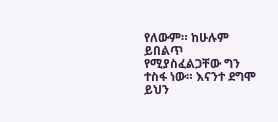የለውም። ከሁሉም ይበልጥ የሚያስፈልጋቸው ግን ተስፋ ነው። እናንተ ደግሞ ይህን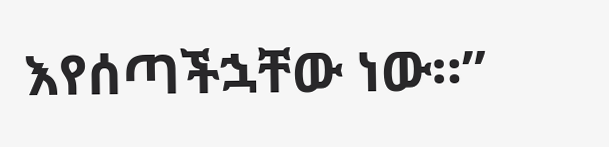እየሰጣችኋቸው ነው።”